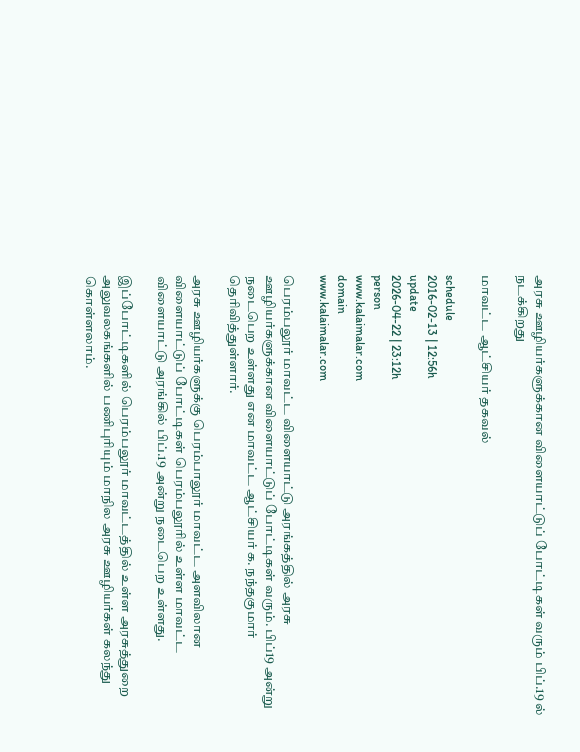அரசு ஊழியர்களுக்கான விளையாட்டுப் போட்டிகள் வரும் பிப்.19 ல் நடக்கிறது

மாவட்ட ஆட்சியர் தகவல்

schedule
2016-02-13 | 12:56h
update
2026-04-22 | 23:12h
person
www.kalaimalar.com
domain
www.kalaimalar.com

பெரம்பலூர் மாவட்ட விளையாட்டு அரங்கத்தில் அரசு ஊழியர்களுக்கான விளையாட்டுப் போட்டிகள் வரும். பிப்19 அன்று நடைபெற உள்ளது என மாவட்ட ஆட்சியர் க. நந்தகுமார் தெரிவித்துள்ளார்.

அரசு ஊழியர்களுக்கு பெரம்பாலூர் மாவட்ட அளவிலான விளையாட்டுப் போட்டிகள் பெரம்பலூரில் உள்ள மாவட்ட விளையாட்டு அரங்கில் பிப்.19 அன்று நடைபெற உள்ளது.

இப்போட்டிகளில் பெரம்பலூர் மாவட்டத்தில் உள்ள அரசுத்துறை அலுவலகங்களில் பணிபுரியும் மாநில அரசு ஊழியர்கள் கலந்து கொள்ளலாம்.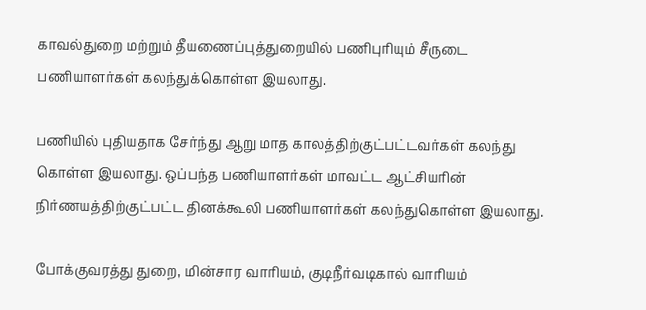காவல்துறை மற்றும் தீயணைப்புத்துறையில் பணிபுரியும் சீருடை பணியாளர்கள் கலந்துக்கொள்ள இயலாது.

பணியில் புதியதாக சேர்ந்து ஆறு மாத காலத்திற்குட்பட்டவர்கள் கலந்து கொள்ள இயலாது. ஒப்பந்த பணியாளர்கள் மாவட்ட ஆட்சியரின் நிர்ணயத்திற்குட்பட்ட தினக்கூலி பணியாளர்கள் கலந்துகொள்ள இயலாது.

போக்குவரத்து துறை, மின்சார வாரியம், குடிநீர்வடிகால் வாரியம்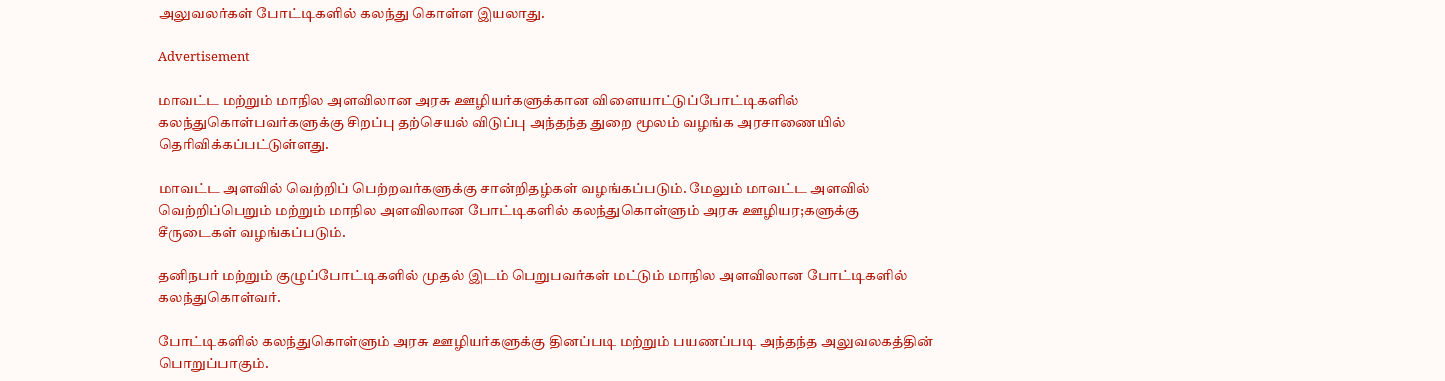அலுவலர்கள் போட்டிகளில் கலந்து கொள்ள இயலாது.

Advertisement

மாவட்ட மற்றும் மாநில அளவிலான அரசு ஊழியர்களுக்கான விளையாட்டுப்போட்டிகளில் கலந்துகொள்பவர்களுக்கு சிறப்பு தற்செயல் விடுப்பு அந்தந்த துறை மூலம் வழங்க அரசாணையில் தெரிவிக்கப்பட்டுள்ளது.

மாவட்ட அளவில் வெற்றிப் பெற்றவர்களுக்கு சான்றிதழ்கள் வழங்கப்படும். மேலும் மாவட்ட அளவில் வெற்றிப்பெறும் மற்றும் மாநில அளவிலான போட்டிகளில் கலந்துகொள்ளும் அரசு ஊழியர;களுக்கு சீருடைகள் வழங்கப்படும்.

தனிநபர் மற்றும் குழுப்போட்டிகளில் முதல் இடம் பெறுபவர்கள் மட்டும் மாநில அளவிலான போட்டிகளில் கலந்துகொள்வர்.

போட்டிகளில் கலந்துகொள்ளும் அரசு ஊழியர்களுக்கு தினப்படி மற்றும் பயணப்படி அந்தந்த அலுவலகத்தின் பொறுப்பாகும்.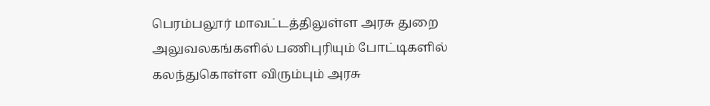பெரம்பலூர் மாவட்டத்திலுள்ள அரசு துறை அலுவலகங்களில் பணிபுரியும் போட்டிகளில் கலந்துகொள்ள விரும்பும் அரசு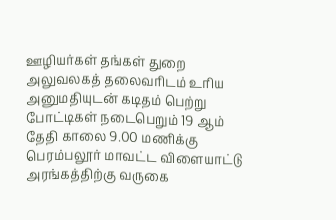ஊழியர்கள் தங்கள் துறை அலுவலகத் தலைவரிடம் உரிய அனுமதியுடன் கடிதம் பெற்று போட்டிகள் நடைபெறும் 19 ஆம் தேதி காலை 9.00 மணிக்கு பெரம்பலூர் மாவட்ட விளையாட்டு அரங்கத்திற்கு வருகை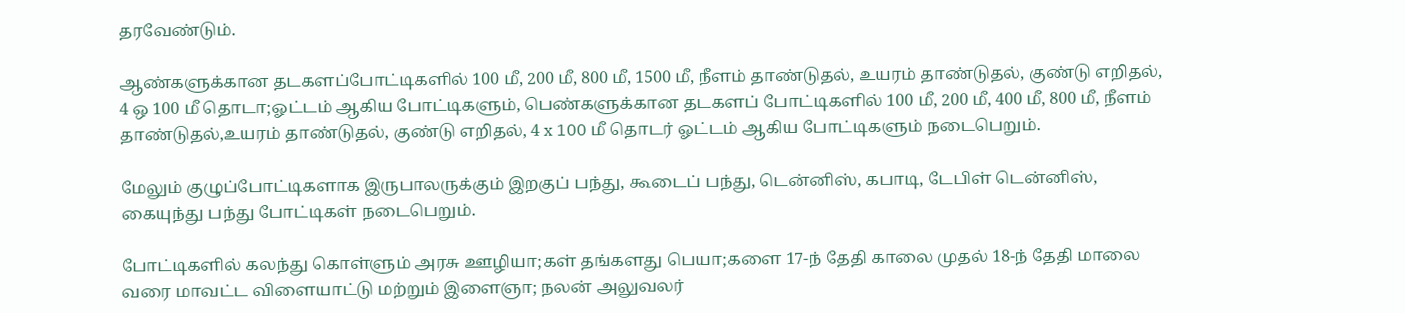தரவேண்டும்.

ஆண்களுக்கான தடகளப்போட்டிகளில் 100 மீ, 200 மீ, 800 மீ, 1500 மீ, நீளம் தாண்டுதல், உயரம் தாண்டுதல், குண்டு எறிதல், 4 ஒ 100 மீ தொடா;ஓட்டம் ஆகிய போட்டிகளும், பெண்களுக்கான தடகளப் போட்டிகளில் 100 மீ, 200 மீ, 400 மீ, 800 மீ, நீளம் தாண்டுதல்,உயரம் தாண்டுதல், குண்டு எறிதல், 4 x 100 மீ தொடர் ஓட்டம் ஆகிய போட்டிகளும் நடைபெறும்.

மேலும் குழுப்போட்டிகளாக இருபாலருக்கும் இறகுப் பந்து, கூடைப் பந்து, டென்னிஸ், கபாடி, டேபிள் டென்னிஸ், கையுந்து பந்து போட்டிகள் நடைபெறும்.

போட்டிகளில் கலந்து கொள்ளும் அரசு ஊழியா;கள் தங்களது பெயா;களை 17-ந் தேதி காலை முதல் 18-ந் தேதி மாலை வரை மாவட்ட விளையாட்டு மற்றும் இளைஞா; நலன் அலுவலர்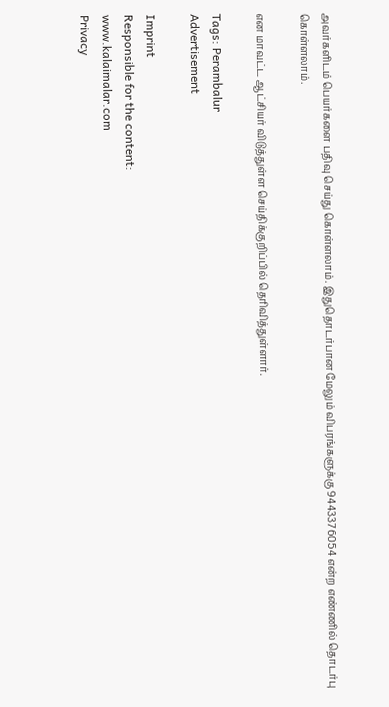அவர்களிடம் பெயர்களை பதிவு செய்து கொள்ளலாம். இதுதொடர்பான மேலும் விபரங்களுக்கு 9443376054 என்ற எண்ணில் தொடர்பு கொள்ளலாம்.

என மாவட்ட ஆட்சியர் விடுத்துள்ள செய்திக்குறிப்பில் தெரிவித்துள்ளார்.

Tags: Perambalur
Advertisement

Imprint
Responsible for the content:
www.kalaimalar.com
Privacy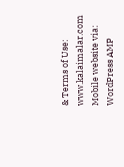& Terms of Use:
www.kalaimalar.com
Mobile website via:
WordPress AMP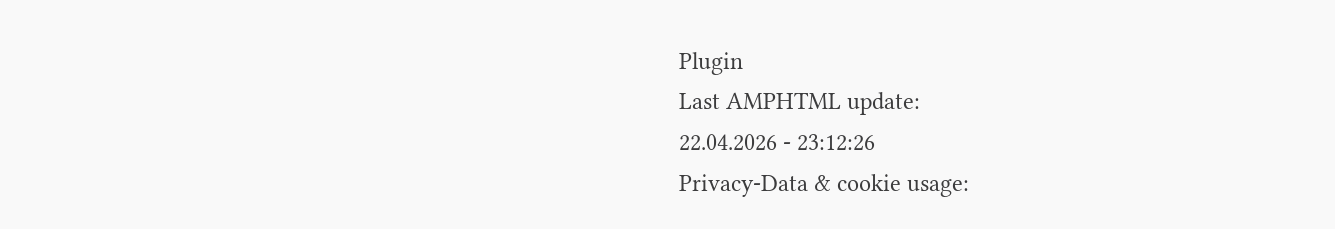Plugin
Last AMPHTML update:
22.04.2026 - 23:12:26
Privacy-Data & cookie usage: